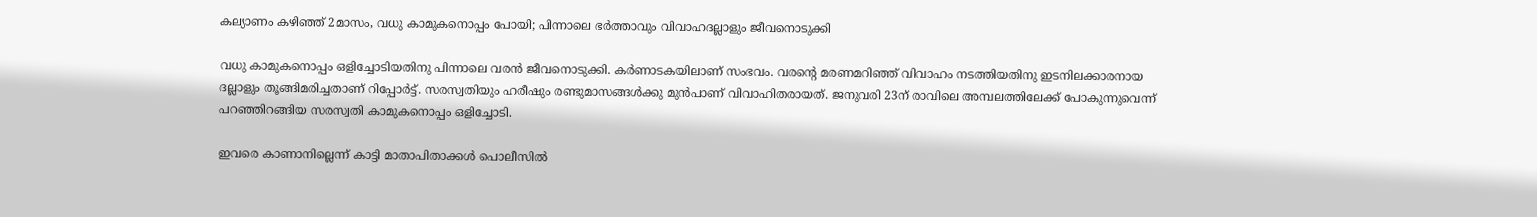കല്യാണം കഴിഞ്ഞ് 2മാസം, വധു കാമുകനൊപ്പം പോയി; പിന്നാലെ ഭര്‍ത്താവും വിവാഹദല്ലാളും ജീവനൊടുക്കി

വധു കാമുകനൊപ്പം ഒളിച്ചോടിയതിനു പിന്നാലെ വരന്‍ ജീവനൊടുക്കി. കര്‍ണാടകയിലാണ് സംഭവം. വരന്‍റെ മരണമറിഞ്ഞ് വിവാഹം നടത്തിയതിനു ഇടനിലക്കാരനായ ദല്ലാളും തൂങ്ങിമരിച്ചതാണ് റിപ്പോര്‍ട്ട്. സരസ്വതിയും ഹരീഷും രണ്ടുമാസങ്ങള്‍ക്കു മുന്‍പാണ് വിവാഹിതരായത്. ജനുവരി 23ന് രാവിലെ അമ്പലത്തിലേക്ക് പോകുന്നുവെന്ന് പറഞ്ഞിറങ്ങിയ സരസ്വതി കാമുകനൊപ്പം ഒളിച്ചോടി.

ഇവരെ കാണാനില്ലെന്ന് കാട്ടി മാതാപിതാക്കള്‍ പൊലീസില്‍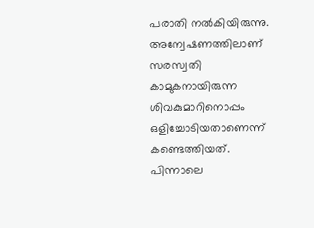പരാതി നല്‍കിയിരുന്നു. അന്വേഷണത്തിലാണ് സരസ്വതി കാമുകനായിരുന്ന ശിവകുമാറിനൊപ്പം ഒളിച്ചോടിയതാണെന്ന് കണ്ടെത്തിയത്. പിന്നാലെ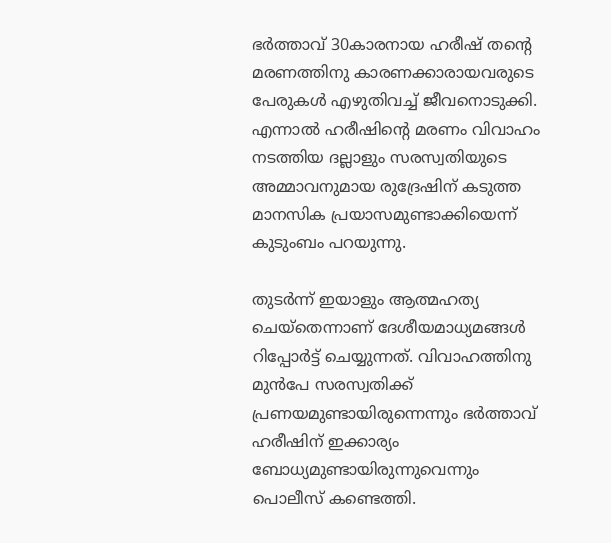ഭര്‍ത്താവ് 30കാരനായ ഹരീഷ് തന്‍റെ മരണത്തിനു കാരണക്കാരായവരുടെ പേരുകള്‍ എഴുതിവച്ച് ജീവനൊടുക്കി. എന്നാല്‍ ഹരീഷിന്‍റെ മരണം വിവാഹം നടത്തിയ ദല്ലാളും സരസ്വതിയുടെ അമ്മാവനുമായ രുദ്രേഷിന് കടുത്ത മാനസിക പ്രയാസമുണ്ടാക്കിയെന്ന് കുടുംബം പറയുന്നു.

തുടര്‍ന്ന് ഇയാളും ആത്മഹത്യ ചെയ്തെന്നാണ് ദേശീയമാധ്യമങ്ങള്‍ റിപ്പോര്‍ട്ട് ചെയ്യുന്നത്. വിവാഹത്തിനു മുന്‍പേ സരസ്വതിക്ക് പ്രണയമുണ്ടായിരുന്നെന്നും ഭര്‍ത്താവ് ഹരീഷിന് ഇക്കാര്യം ബോധ്യമുണ്ടായിരുന്നുവെന്നും പൊലീസ് കണ്ടെത്തി.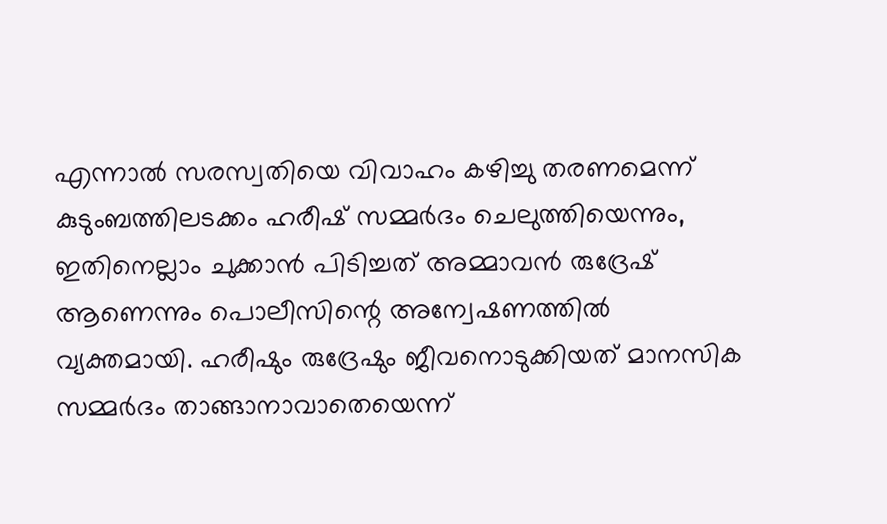എന്നാല്‍ സരസ്വതിയെ വിവാഹം കഴിച്ചു തരണമെന്ന് കുടുംബത്തിലടക്കം ഹരീഷ് സമ്മര്‍ദം ചെലുത്തിയെന്നും, ഇതിനെല്ലാം ചുക്കാന്‍ പിടിച്ചത് അമ്മാവന്‍ രുദ്രേഷ് ആണെന്നും പൊലീസിന്റെ അന്വേഷണത്തില്‍ വ്യക്തമായി. ഹരീഷും രുദ്രേഷും ജീവനൊടുക്കിയത് മാനസിക സമ്മര്‍ദം താങ്ങാനാവാതെയെന്ന്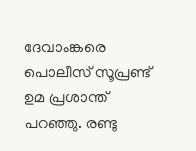ദേവാംങ്കരെ പൊലീസ് സൂപ്രണ്ട് ഉമ പ്രശാന്ത് പറഞ്ഞു. രണ്ടു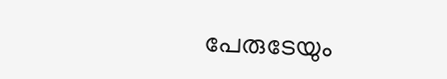പേരുടേയും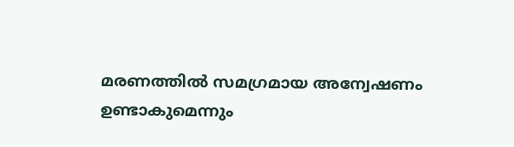മരണത്തില്‍ സമഗ്രമായ അന്വേഷണം ഉണ്ടാകുമെന്നും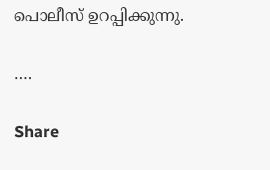പൊലീസ് ഉറപ്പിക്കുന്നു.

….

Share